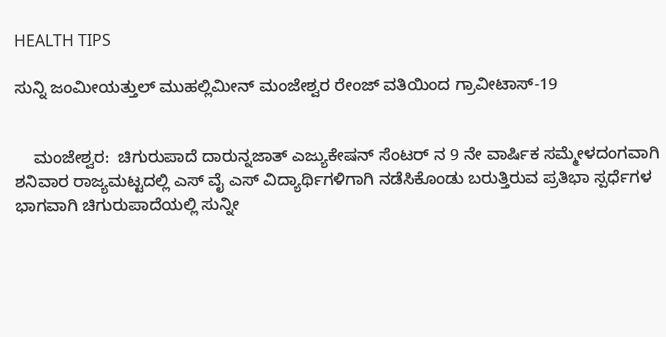HEALTH TIPS

ಸುನ್ನಿ ಜಂಮೀಯತ್ತುಲ್ ಮುಹಲ್ಲಿಮೀನ್ ಮಂಜೇಶ್ವರ ರೇಂಜ್ ವತಿಯಿಂದ ಗ್ರಾವೀಟಾಸ್-19


    ಮಂಜೇಶ್ವರ:  ಚಿಗುರುಪಾದೆ ದಾರುನ್ನಜಾತ್ ಎಜ್ಯುಕೇಷನ್ ಸೆಂಟರ್ ನ 9 ನೇ ವಾರ್ಷಿಕ ಸಮ್ಮೇಳದಂಗವಾಗಿ ಶನಿವಾರ ರಾಜ್ಯಮಟ್ಟದಲ್ಲಿ ಎಸ್ ವೈ ಎಸ್ ವಿದ್ಯಾರ್ಥಿಗಳಿಗಾಗಿ ನಡೆಸಿಕೊಂಡು ಬರುತ್ತಿರುವ ಪ್ರತಿಭಾ ಸ್ಪರ್ಧೆಗಳ ಭಾಗವಾಗಿ ಚಿಗುರುಪಾದೆಯಲ್ಲಿ ಸುನ್ನೀ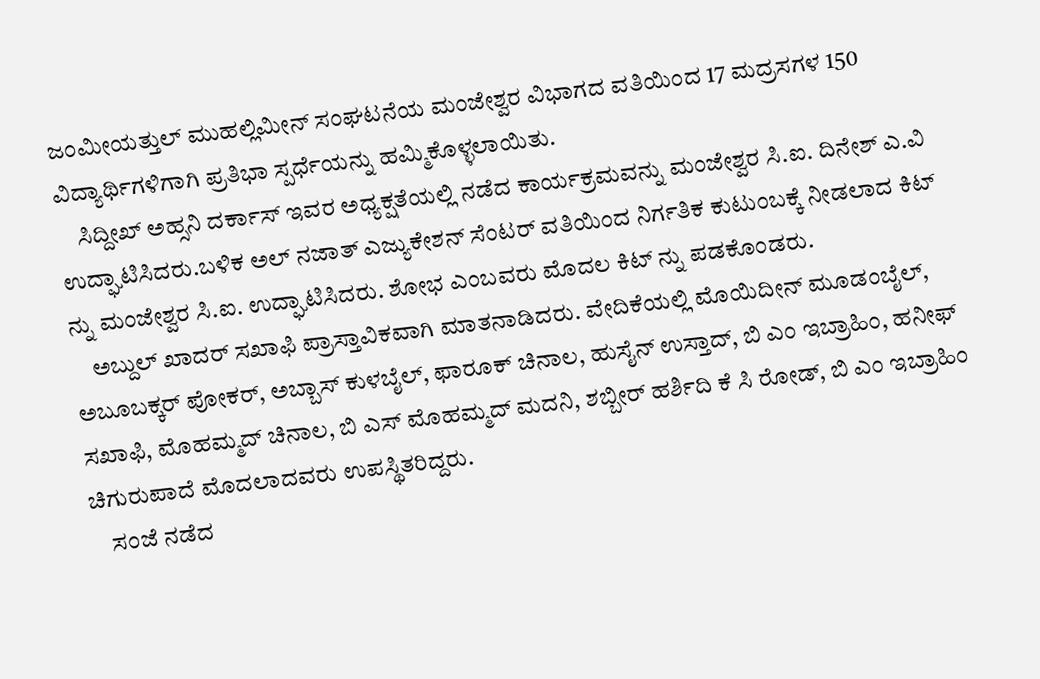ಜಂಮೀಯತ್ತುಲ್ ಮುಹಲ್ಲಿಮೀನ್ ಸಂಘಟನೆಯ ಮಂಜೇಶ್ವರ ವಿಭಾಗದ ವತಿಯಿಂದ 17 ಮದ್ರಸಗಳ 150 ವಿದ್ಯಾರ್ಥಿಗಳಿಗಾಗಿ ಪ್ರತಿಭಾ ಸ್ಪರ್ಧೆಯನ್ನು ಹಮ್ಮಿಕೊಳ್ಳಲಾಯಿತು.
    ಸಿದ್ದೀಖ್ ಅಹ್ಸನಿ ದರ್ಕಾಸ್ ಇವರ ಅಧ್ಯಕ್ಷತೆಯಲ್ಲಿ ನಡೆದ ಕಾರ್ಯಕ್ರಮವನ್ನು ಮಂಜೇಶ್ವರ ಸಿ.ಐ. ದಿನೇಶ್ ಎ.ವಿ ಉದ್ಘಾಟಿಸಿದರು.ಬಳಿಕ ಅಲ್ ನಜಾತ್ ಎಜ್ಯುಕೇಶನ್ ಸೆಂಟರ್ ವತಿಯಿಂದ ನಿರ್ಗತಿಕ ಕುಟುಂಬಕ್ಕೆ ನೀಡಲಾದ ಕಿಟ್ ನ್ನು ಮಂಜೇಶ್ವರ ಸಿ.ಐ. ಉದ್ಘಾಟಿಸಿದರು. ಶೋಭ ಎಂಬವರು ಮೊದಲ ಕಿಟ್ ನ್ನು ಪಡಕೊಂಡರು.
    ಅಬ್ದುಲ್ ಖಾದರ್ ಸಖಾಫಿ ಪ್ರಾಸ್ತಾವಿಕವಾಗಿ ಮಾತನಾಡಿದರು. ವೇದಿಕೆಯಲ್ಲಿ ಮೊಯಿದೀನ್ ಮೂಡಂಬೈಲ್, ಅಬೂಬಕ್ಕರ್ ಪೋಕರ್, ಅಬ್ಬಾಸ್ ಕುಳಬೈಲ್, ಫಾರೂಕ್ ಚಿನಾಲ, ಹುಸೈನ್ ಉಸ್ತಾದ್, ಬಿ ಎಂ ಇಬ್ರಾಹಿಂ, ಹನೀಫ್ ಸಖಾಫಿ, ಮೊಹಮ್ಮದ್ ಚಿನಾಲ, ಬಿ ಎಸ್ ಮೊಹಮ್ಮದ್ ಮದನಿ, ಶಬ್ಬೀರ್ ಹರ್ಶಿದಿ ಕೆ ಸಿ ರೋಡ್, ಬಿ ಎಂ ಇಬ್ರಾಹಿಂ ಚಿಗುರುಪಾದೆ ಮೊದಲಾದವರು ಉಪಸ್ಥಿತರಿದ್ದರು.
    ಸಂಜೆ ನಡೆದ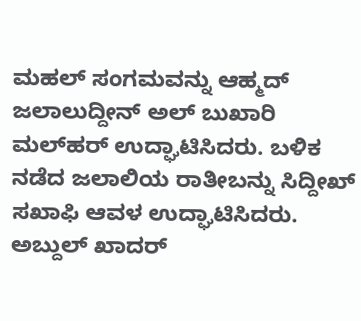ಮಹಲ್ ಸಂಗಮವನ್ನು ಆಹ್ಮದ್ ಜಲಾಲುದ್ದೀನ್ ಅಲ್ ಬುಖಾರಿ ಮಲ್‍ಹರ್ ಉದ್ಘಾಟಿಸಿದರು. ಬಳಿಕ ನಡೆದ ಜಲಾಲಿಯ ರಾತೀಬನ್ನು ಸಿದ್ದೀಖ್ ಸಖಾಫಿ ಆವಳ ಉದ್ಘಾಟಿಸಿದರು. ಅಬ್ದುಲ್ ಖಾದರ್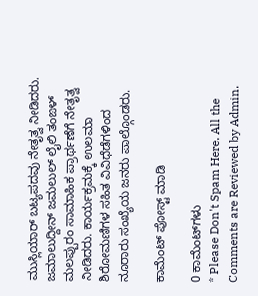ಮುಸ್ಲಿಯಾರ್ ಬಟ್ಯಪದವು ನೇತೃತ್ವ ನೀಡಿದರು. ಜಮಾಲುದ್ದೀನ್ ಜಮಲುಲ್ ಲೈಲಿ ತಂಙಳ್ ಮಲಪ್ಪುರಂ ಸಾಮಾಹಿಕ ಪ್ರಾರ್ಥಣೆಗೆ ನೇತೃತ್ವ ನೀಡಿದರು. ಕಾರ್ಯಕ್ರಮಕ್ಕೆ ಉಲಮಾ ಶಿರೋಮಣಿಗಳ ಸಹಿತ ವಿವಿಧೆಡೆಗಳಿಂದ ನೂರಾರು ಸಂಖ್ಯೆಯ ಜನರು ಪಾಲ್ಗೊಂಡರು.

ಕಾಮೆಂಟ್‌‌ ಪೋಸ್ಟ್‌ ಮಾಡಿ

0 ಕಾಮೆಂಟ್‌ಗಳು
* Please Don't Spam Here. All the Comments are Reviewed by Admin.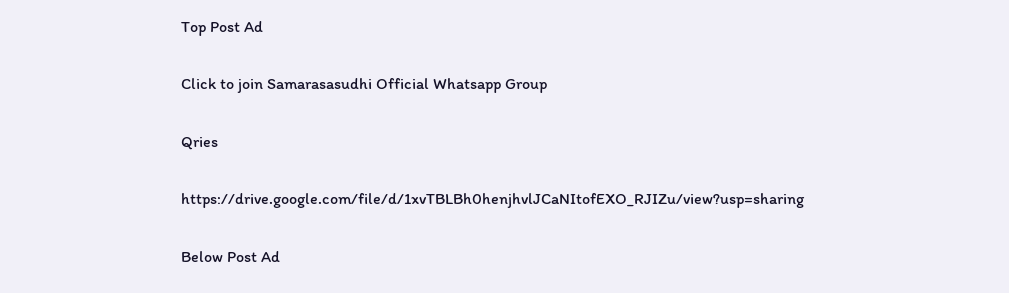Top Post Ad

Click to join Samarasasudhi Official Whatsapp Group

Qries

https://drive.google.com/file/d/1xvTBLBh0henjhvlJCaNItofEXO_RJIZu/view?usp=sharing

Below Post Ad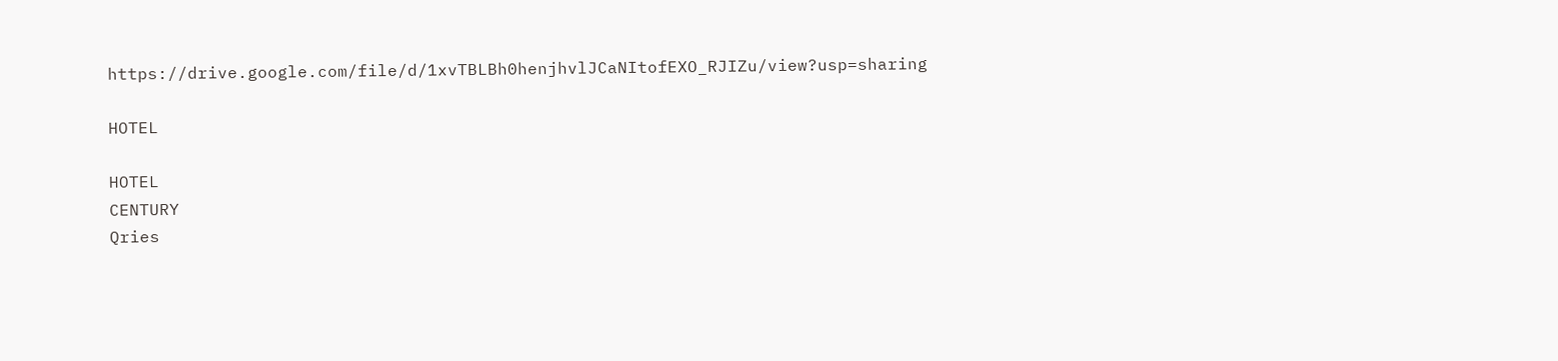https://drive.google.com/file/d/1xvTBLBh0henjhvlJCaNItofEXO_RJIZu/view?usp=sharing

HOTEL

HOTEL
CENTURY
Qries